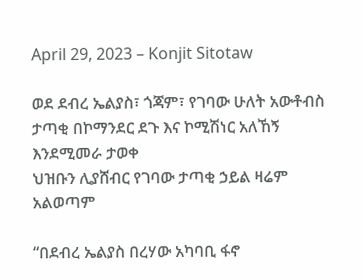April 29, 2023 – Konjit Sitotaw

ወደ ደብረ ኤልያስ፣ ጎጃም፣ የገባው ሁለት አውቶብስ ታጣቂ በኮማንደር ደጉ እና ኮሚሽነር አለኸኝ እንደሚመራ ታወቀ
ህዝቡን ሊያሸብር የገባው ታጣቂ ኃይል ዛሬም አልወጣም

“በደብረ ኤልያስ በረሃው አካባቢ ፋኖ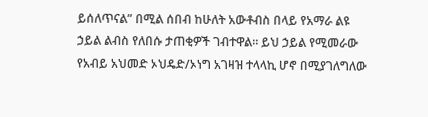ይሰለጥናል” በሚል ሰበብ ከሁለት አውቶብስ በላይ የአማራ ልዩ ኃይል ልብስ የለበሱ ታጠቂዎች ገብተዋል። ይህ ኃይል የሚመራው የአብይ አህመድ ኦህዴድ/ኦነግ አገዛዝ ተላላኪ ሆኖ በሚያገለግለው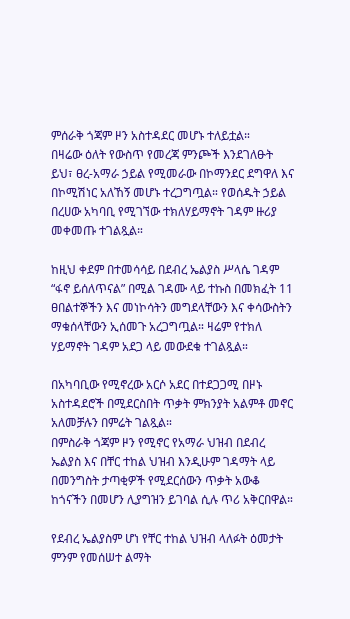ምሰራቅ ጎጃም ዞን አስተዳደር መሆኑ ተለይቷል።
በዛሬው ዕለት የውስጥ የመረጃ ምንጮች እንደገለፁት ይህ፣ ፀረ-አማራ ኃይል የሚመራው በኮማንደር ደግዋለ እና በኮሚሽነር አለኸኝ መሆኑ ተረጋግጧል። የወሰዱት ኃይል በረሀው አካባቢ የሚገኘው ተክለሃይማኖት ገዳም ዙሪያ መቀመጡ ተገልጿል።

ከዚህ ቀደም በተመሳሳይ በደብረ ኤልያስ ሥላሴ ገዳም “ፋኖ ይሰለጥናል” በሚል ገዳሙ ላይ ተኩስ በመክፈት 11 ፀበልተኞችን እና መነኮሳትን መግደላቸውን እና ቀሳውስትን ማቁሰላቸውን ኢሰመጉ አረጋግጧል። ዛሬም የተክለ ሃይማኖት ገዳም አደጋ ላይ መውደቁ ተገልጿል።

በአካባቢው የሚኖረው አርሶ አደር በተደጋጋሚ በዞኑ አስተዳደሮች በሚደርስበት ጥቃት ምክንያት አልምቶ መኖር አለመቻሉን በምሬት ገልጿል።
በምስራቅ ጎጃም ዞን የሚኖር የአማራ ህዝብ በደብረ ኤልያስ እና በቸር ተከል ህዝብ እንዲሁም ገዳማት ላይ በመንግስት ታጣቂዎች የሚደርሰውን ጥቃት አውቆ ከጎናችን በመሆን ሊያግዝን ይገባል ሲሉ ጥሪ አቅርበዋል።

የደብረ ኤልያስም ሆነ የቸር ተከል ህዝብ ላለፉት ዕመታት ምንም የመሰሠተ ልማት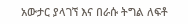አውታር ያላገኘ እና በራሱ ትግል ለፍቶ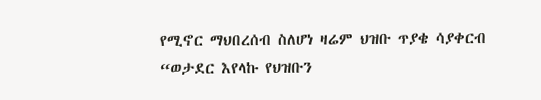የሚኖር ማህበረሰብ ስለሆነ ዛሬም ህዝቡ ጥያቄ ሳያቀርብ “ወታደር እየላኩ የህዝቡን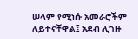ሠላም የሚነሱ አመራሮችም ለይተናቸዋል፤ አደብ ሊገዙ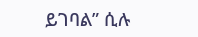ይገባል” ሲሉ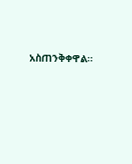አስጠንቅቀዋል።